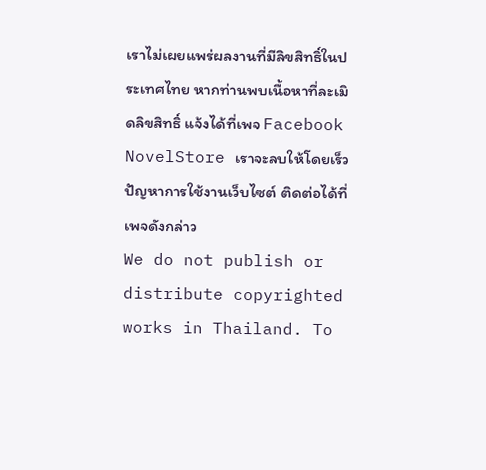เราไม่เผยแพร่ผลงานที่มีลิขสิทธิ์ในประเทศไทย หากท่านพบเนื้อหาที่ละเมิดลิขสิทธิ์ แจ้งได้ที่เพจ Facebook NovelStore เราจะลบให้โดยเร็ว
ปัญหาการใช้งานเว็บไซต์ ติดต่อได้ที่เพจดังกล่าว
We do not publish or distribute copyrighted works in Thailand. To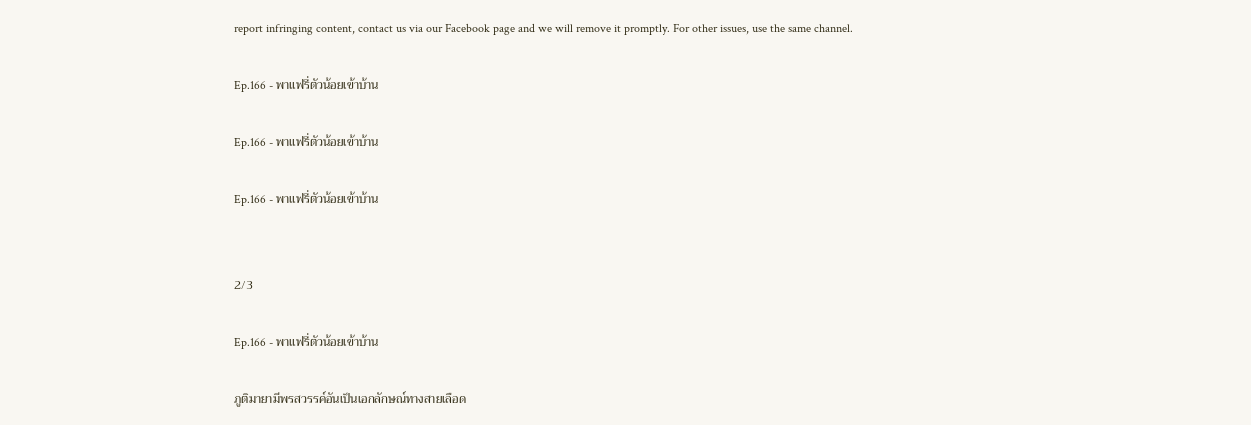report infringing content, contact us via our Facebook page and we will remove it promptly. For other issues, use the same channel.

Ep.166 - พาแฟรี่ตัวน้อยเข้าบ้าน

Ep.166 - พาแฟรี่ตัวน้อยเข้าบ้าน

Ep.166 - พาแฟรี่ตัวน้อยเข้าบ้าน


2/3

Ep.166 - พาแฟรี่ตัวน้อยเข้าบ้าน

ภูติมายามีพรสวรรค์อันเป็นเอกลักษณ์ทางสายเลือด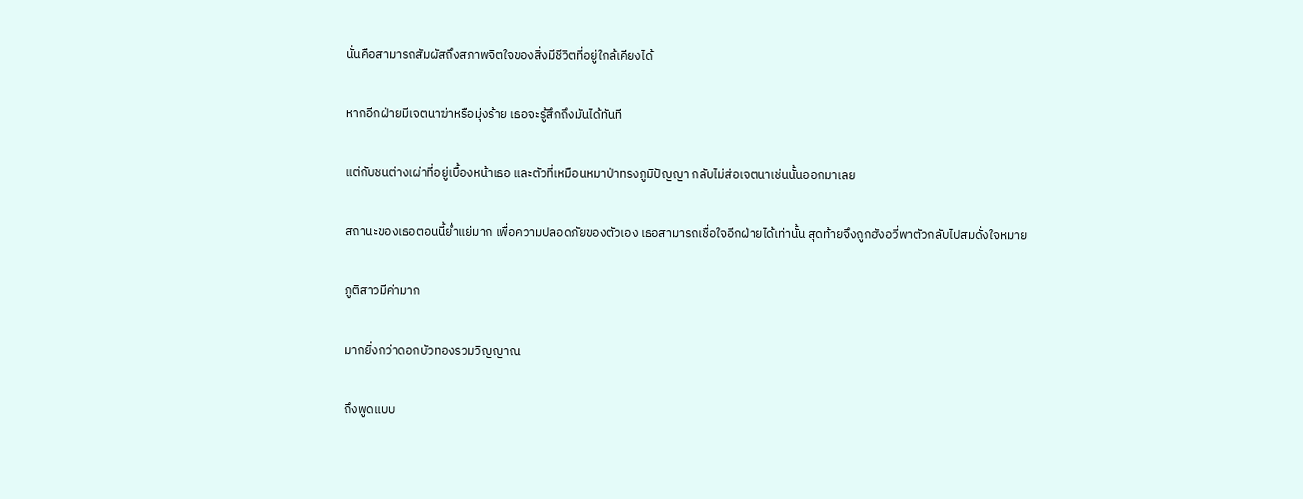นั่นคือสามารถสัมผัสถึงสภาพจิตใจของสิ่งมีชีวิตที่อยู่ใกล้เคียงได้

หากอีกฝ่ายมีเจตนาฆ่าหรือมุ่งร้าย เธอจะรู้สึกถึงมันได้ทันที

แต่กับชนต่างเผ่าที่อยู่เบื้องหน้าเธอ และตัวที่เหมือนหมาป่าทรงภูมิปัญญา กลับไม่ส่อเจตนาเช่นนั้นออกมาเลย

สถานะของเธอตอนนี้ย่ำแย่มาก เพื่อความปลอดภัยของตัวเอง เธอสามารถเชื่อใจอีกฝ่ายได้เท่านั้น สุดท้ายจึงถูกฮังอวี่พาตัวกลับไปสมดั่งใจหมาย

ภูติสาวมีค่ามาก

มากยิ่งกว่าดอกบัวทองรวมวิญญาณ

ถึงพูดแบบ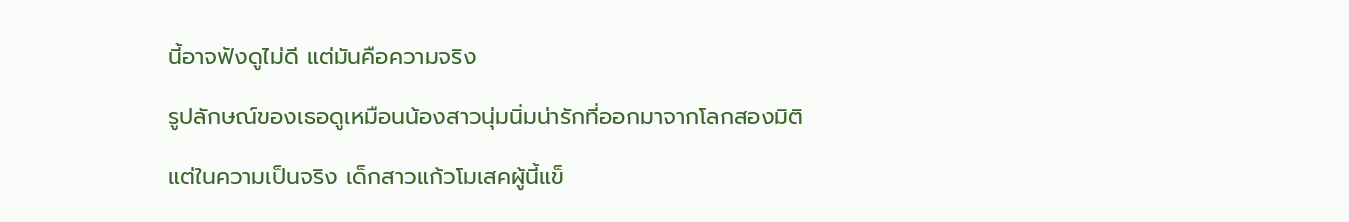นี้อาจฟังดูไม่ดี แต่มันคือความจริง

รูปลักษณ์ของเธอดูเหมือนน้องสาวนุ่มนิ่มน่ารักที่ออกมาจากโลกสองมิติ

แต่ในความเป็นจริง เด็กสาวแก้วโมเสคผู้นี้แข็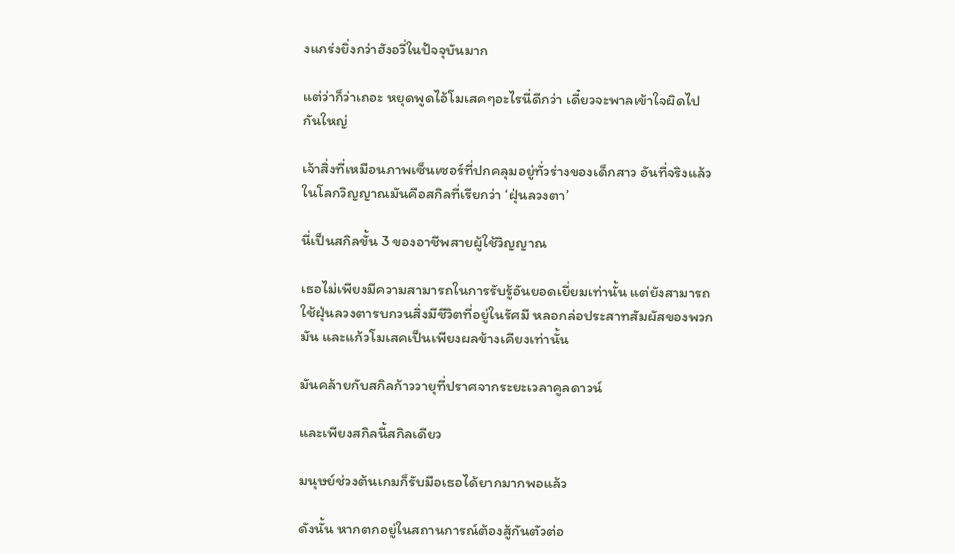งแกร่งยิ่งกว่าฮังอวี่ในปัจจุบันมาก

แต่ว่าก็ว่าเถอะ หยุดพูดไอ้โมเสคๆอะไรนี่ดีกว่า เดี๋ยวจะพาลเข้าใจผิดไปกันใหญ่

เจ้าสิ่งที่เหมือนภาพเซ็นเซอร์ที่ปกคลุมอยู่ทั่วร่างของเด็กสาว อันที่จริงแล้วในโลกวิญญาณมันคือสกิลที่เรียกว่า ‘ฝุ่นลวงตา’

นี่เป็นสกิลขั้น 3 ของอาชีพสายผู้ใช้วิญญาณ

เธอไม่เพียงมีความสามารถในการรับรู้อันยอดเยี่ยมเท่านั้น แต่ยังสามารถใช้ฝุ่นลวงตารบกวนสิ่งมีชีวิตที่อยู่ในรัศมี หลอกล่อประสาทสัมผัสของพวกมัน และแก้วโมเสคเป็นเพียงผลข้างเคียงเท่านั้น

มันคล้ายกับสกิลก้าววายุที่ปราศจากระยะเวลาคูลดาวน์

และเพียงสกิลนี้สกิลเดียว

มนุษย์ช่วงต้นเกมก็รับมือเธอได้ยากมากพอแล้ว

ดังนั้น หากตกอยู่ในสถานการณ์ต้องสู้กันตัวต่อ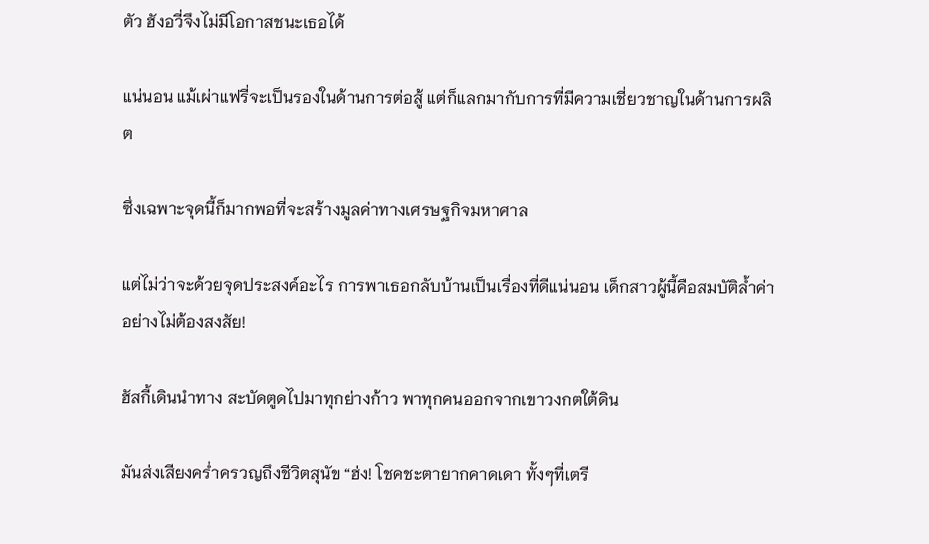ตัว ฮังอวี่จึงไม่มีโอกาสชนะเธอได้

แน่นอน แม้เผ่าแฟรี่จะเป็นรองในด้านการต่อสู้ แต่ก็แลกมากับการที่มีความเชี่ยวชาญในด้านการผลิต

ซึ่งเฉพาะจุดนี้ก็มากพอที่จะสร้างมูลค่าทางเศรษฐกิจมหาศาล

แต่ไม่ว่าจะด้วยจุดประสงค์อะไร การพาเธอกลับบ้านเป็นเรื่องที่ดีแน่นอน เด็กสาวผู้นี้คือสมบัติล้ำค่าอย่างไม่ต้องสงสัย!

ฮัสกี้เดินนำทาง สะบัดตูดไปมาทุกย่างก้าว พาทุกคนออกจากเขาวงกตใต้ดิน

มันส่งเสียงคร่ำครวญถึงชีวิตสุนัข “ฮ่ง! โชคชะตายากคาดเดา ทั้งๆที่เตรี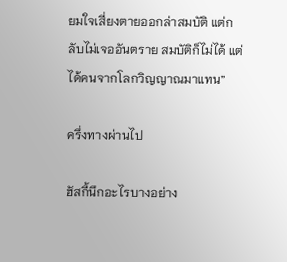ยมใจเสี่ยงตายออกล่าสมบัติ แต่กลับไม่เจออันตราย สมบัติก็ไม่ได้ แต่ได้คนจากโลกวิญญาณมาแทน”

ครึ่งทางผ่านไป

ฮัสกี้นึกอะไรบางอย่าง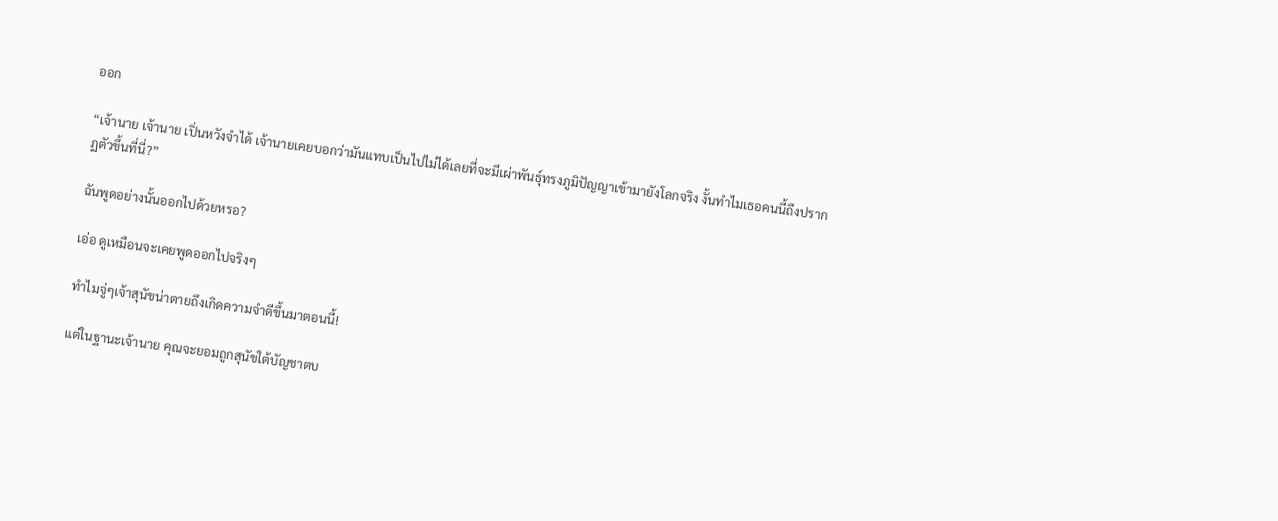ออก

“เจ้านาย เจ้านาย เปิ่นหวังจำได้ เจ้านายเคยบอกว่ามันแทบเป็นไปไม่ได้เลยที่จะมีเผ่าพันธุ์ทรงภูมิปัญญาเข้ามายังโลกจริง งั้นทำไมเธอคนนี้ถึงปรากฏตัวขึ้นที่นี่?”

ฉันพูดอย่างนั้นออกไปด้วยหรอ?

เอ่อ ดูเหมือนจะเคยพูดออกไปจริงๆ

ทำไมจู่ๆเจ้าสุนัขน่าตายถึงเกิดความจำดีขึ้นมาตอนนี้!

แต่ในฐานะเจ้านาย คุณจะยอมถูกสุนัขใต้บัญชาตบ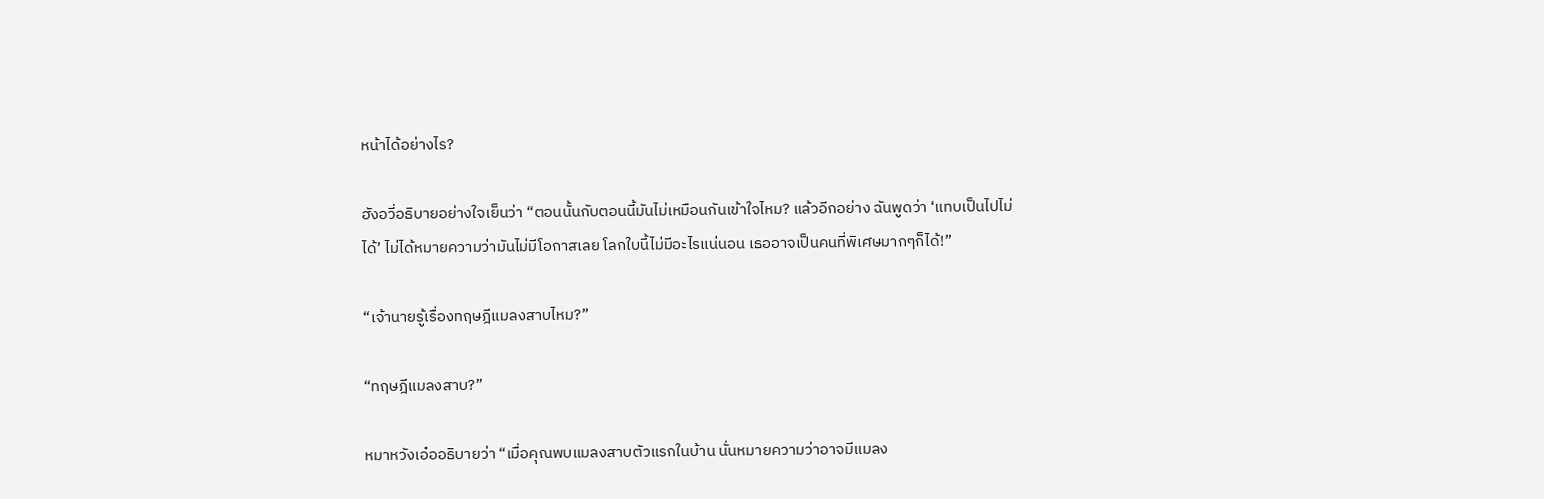หน้าได้อย่างไร?

ฮังอวี่อธิบายอย่างใจเย็นว่า “ตอนนั้นกับตอนนี้มันไม่เหมือนกันเข้าใจไหม? แล้วอีกอย่าง ฉันพูดว่า ‘แทบเป็นไปไม่ได้’ ไม่ได้หมายความว่ามันไม่มีโอกาสเลย โลกใบนี้ไม่มีอะไรแน่นอน เธออาจเป็นคนที่พิเศษมากๆก็ได้!”

“เจ้านายรู้เรื่องทฤษฎีแมลงสาบไหม?”

“ทฤษฎีแมลงสาบ?”

หมาหวังเอ๋ออธิบายว่า “เมื่อคุณพบแมลงสาบตัวแรกในบ้าน นั่นหมายความว่าอาจมีแมลง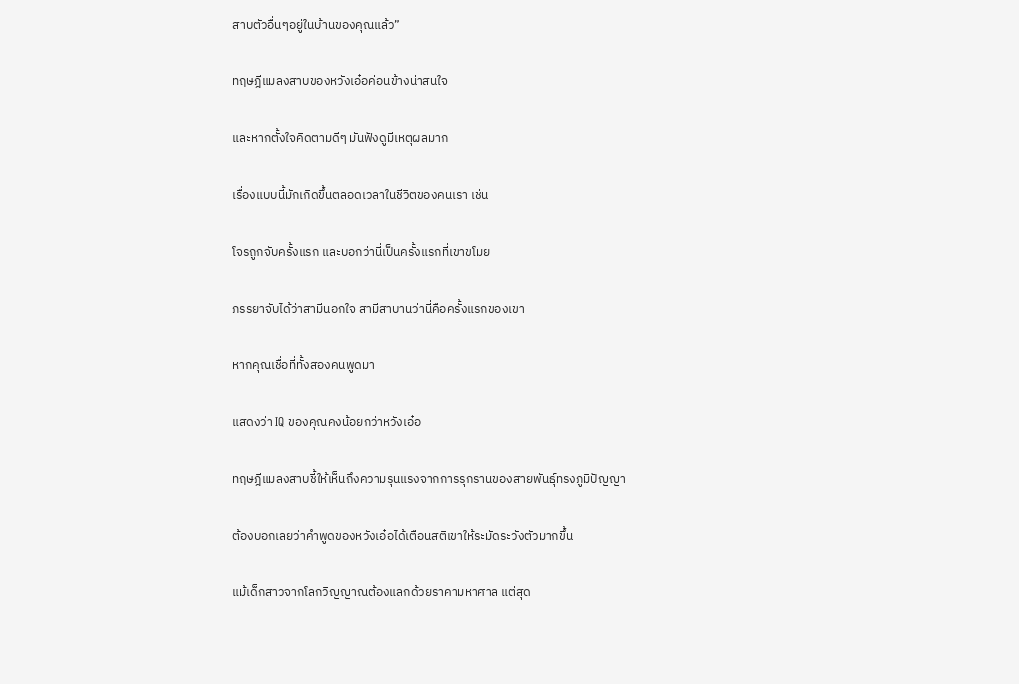สาบตัวอื่นๆอยู่ในบ้านของคุณแล้ว”

ทฤษฎีแมลงสาบของหวังเอ๋อค่อนข้างน่าสนใจ

และหากตั้งใจคิดตามดีๆ มันฟังดูมีเหตุผลมาก

เรื่องแบบนี้มักเกิดขึ้นตลอดเวลาในชีวิตของคนเรา เช่น

โจรถูกจับครั้งแรก และบอกว่านี่เป็นครั้งแรกที่เขาขโมย

ภรรยาจับได้ว่าสามีนอกใจ สามีสาบานว่านี่คือครั้งแรกของเขา

หากคุณเชื่อที่ทั้งสองคนพูดมา

แสดงว่า IQ ของคุณคงน้อยกว่าหวังเอ๋อ

ทฤษฎีแมลงสาบชี้ให้เห็นถึงความรุนแรงจากการรุกรานของสายพันธุ์ทรงภูมิปัญญา

ต้องบอกเลยว่าคำพูดของหวังเอ๋อได้เตือนสติเขาให้ระมัดระวังตัวมากขึ้น

แม้เด็กสาวจากโลกวิญญาณต้องแลกด้วยราคามหาศาล แต่สุด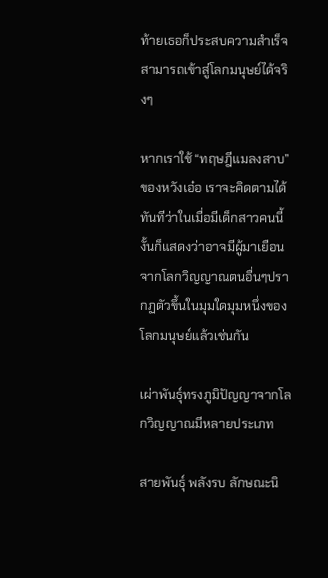ท้ายเธอก็ประสบความสำเร็จ สามารถเข้าสู่โลกมนุษย์ได้จริงๆ

หากเราใช้ “ทฤษฎีแมลงสาบ” ของหวังเอ๋อ เราจะคิดตามได้ทันทีว่าในเมื่อมีเด็กสาวคนนี้ งั้นก็แสดงว่าอาจมีผู้มาเยือนจากโลกวิญญาณตนอื่นๆปรากฏตัวขึ้นในมุมใดมุมหนึ่งของโลกมนุษย์แล้วเช่นกัน

เผ่าพันธุ์ทรงภูมิปัญญาจากโลกวิญญาณมีหลายประเภท

สายพันธุ์ พลังรบ ลักษณะนิ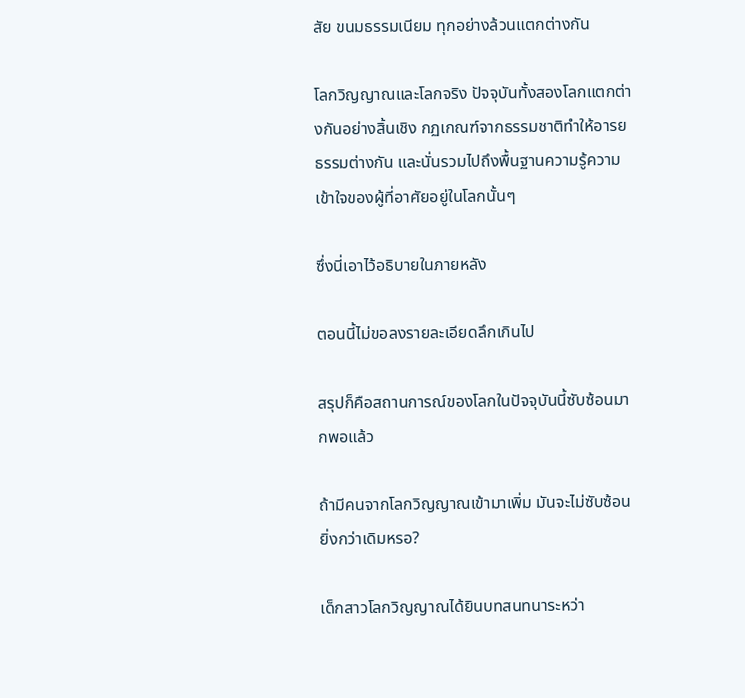สัย ขนมธรรมเนียม ทุกอย่างล้วนแตกต่างกัน

โลกวิญญาณและโลกจริง ปัจจุบันทั้งสองโลกแตกต่างกันอย่างสิ้นเชิง กฏเกณฑ์จากธรรมชาติทำให้อารยธรรมต่างกัน และนั่นรวมไปถึงพื้นฐานความรู้ความเข้าใจของผู้ที่อาศัยอยู่ในโลกนั้นๆ

ซึ่งนี่เอาไว้อธิบายในภายหลัง

ตอนนี้ไม่ขอลงรายละเอียดลึกเกินไป

สรุปก็คือสถานการณ์ของโลกในปัจจุบันนี้ซับซ้อนมากพอแล้ว

ถ้ามีคนจากโลกวิญญาณเข้ามาเพิ่ม มันจะไม่ซับซ้อนยิ่งกว่าเดิมหรอ?

เด็กสาวโลกวิญญาณได้ยินบทสนทนาระหว่า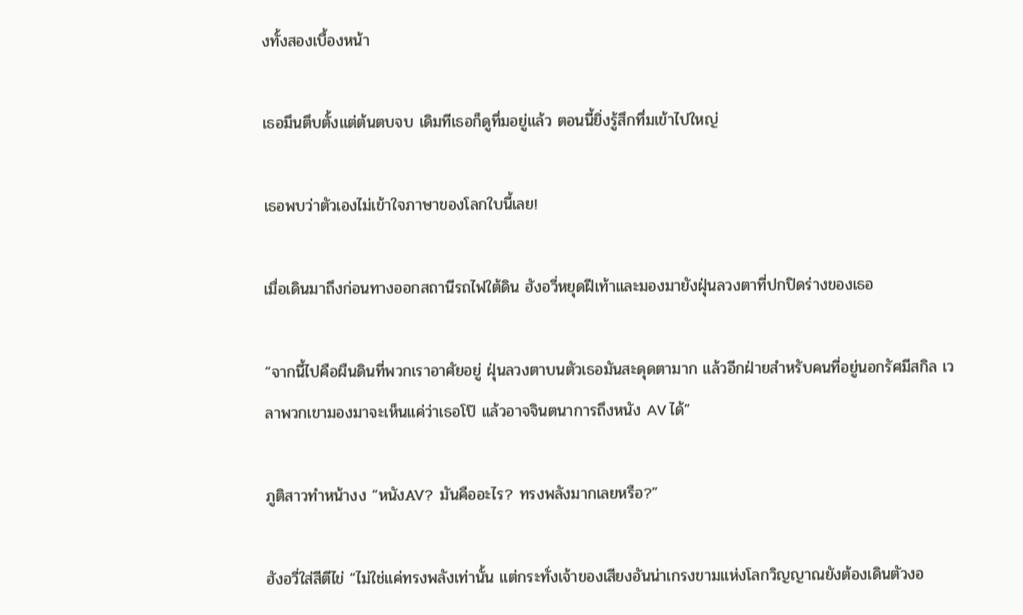งทั้งสองเบื้องหน้า

เธอมึนตึบตั้งแต่ต้นตบจบ เดิมทีเธอก็ดูทึ่มอยู่แล้ว ตอนนี้ยิ่งรู้สึกทึ่มเข้าไปใหญ่

เธอพบว่าตัวเองไม่เข้าใจภาษาของโลกใบนี้เลย!

เมื่อเดินมาถึงก่อนทางออกสถานีรถไฟใต้ดิน ฮังอวี่หยุดฝีเท้าและมองมายังฝุ่นลวงตาที่ปกปิดร่างของเธอ

“จากนี้ไปคือผืนดินที่พวกเราอาศัยอยู่ ฝุ่นลวงตาบนตัวเธอมันสะดุดตามาก แล้วอีกฝ่ายสำหรับคนที่อยู่นอกรัศมีสกิล เวลาพวกเขามองมาจะเห็นแค่ว่าเธอโป๊ แล้วอาจจินตนาการถึงหนัง AV ได้”

ภูติสาวทำหน้างง “หนังAV? มันคืออะไร? ทรงพลังมากเลยหรือ?”

ฮังอวี่ใส่สีตีไข่ “ไม่ใช่แค่ทรงพลังเท่านั้น แต่กระทั่งเจ้าของเสียงอันน่าเกรงขามแห่งโลกวิญญาณยังต้องเดินตัวงอ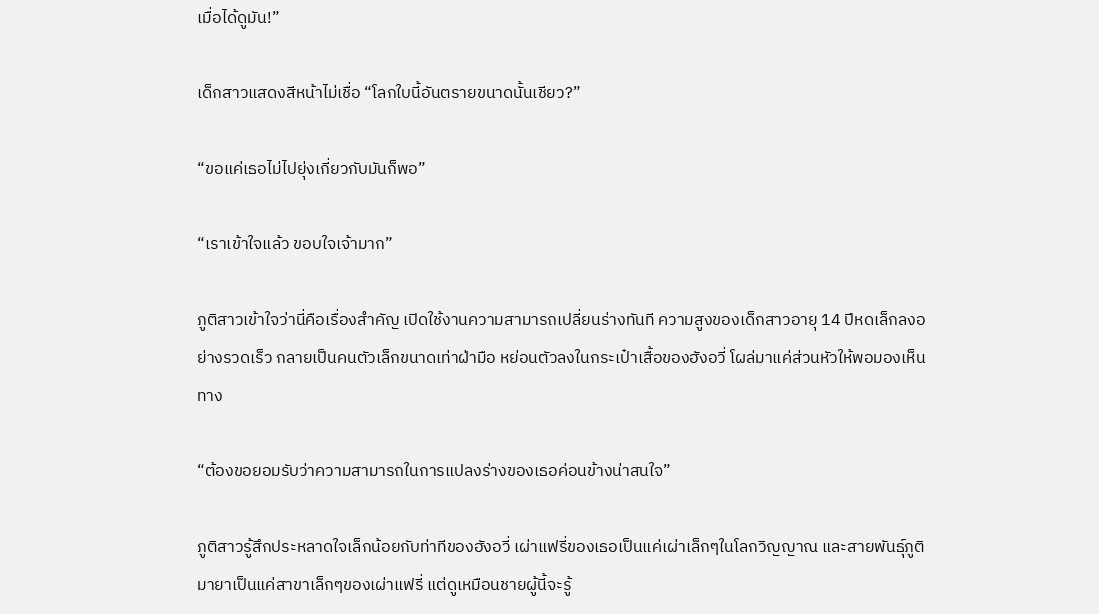เมื่อได้ดูมัน!”

เด็กสาวแสดงสีหน้าไม่เชื่อ “โลกใบนี้อันตรายขนาดนั้นเชียว?”

“ขอแค่เธอไม่ไปยุ่งเกี่ยวกับมันก็พอ”

“เราเข้าใจแล้ว ขอบใจเจ้ามาก”

ภูติสาวเข้าใจว่านี่คือเรื่องสำคัญ เปิดใช้งานความสามารถเปลี่ยนร่างทันที ความสูงของเด็กสาวอายุ 14 ปีหดเล็กลงอย่างรวดเร็ว กลายเป็นคนตัวเล็กขนาดเท่าฝ่ามือ หย่อนตัวลงในกระเป๋าเสื้อของฮังอวี่ โผล่มาแค่ส่วนหัวให้พอมองเห็นทาง

“ต้องขอยอมรับว่าความสามารถในการแปลงร่างของเธอค่อนข้างน่าสนใจ”

ภูติสาวรู้สึกประหลาดใจเล็กน้อยกับท่าทีของฮังอวี่ เผ่าแฟรี่ของเธอเป็นแค่เผ่าเล็กๆในโลกวิญญาณ และสายพันธุ์ภูติมายาเป็นแค่สาขาเล็กๆของเผ่าแฟรี่ แต่ดูเหมือนชายผู้นี้จะรู้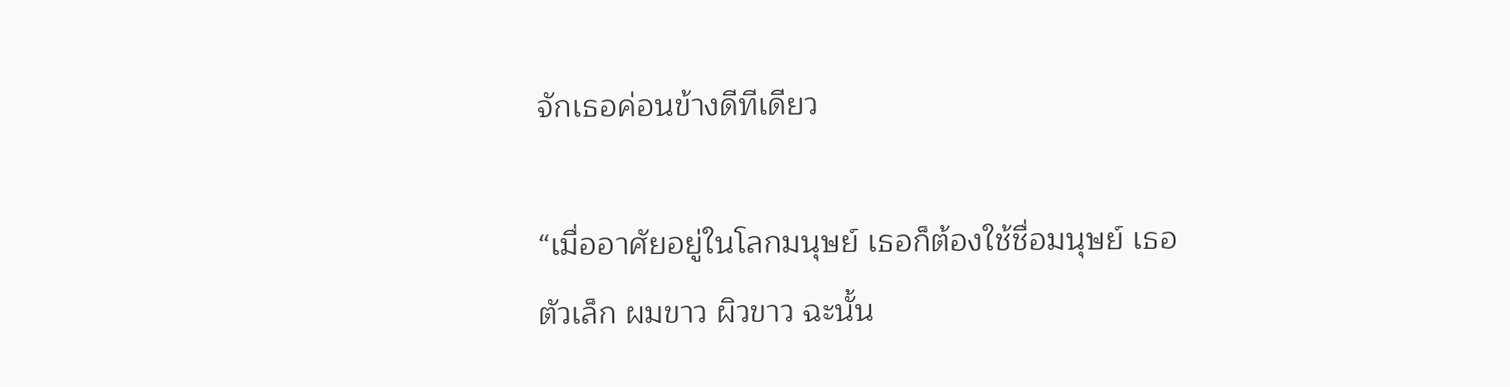จักเธอค่อนข้างดีทีเดียว

“เมื่ออาศัยอยู่ในโลกมนุษย์ เธอก็ต้องใช้ชื่อมนุษย์ เธอตัวเล็ก ผมขาว ผิวขาว ฉะนั้น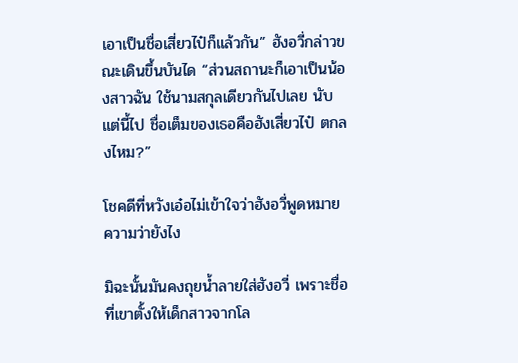เอาเป็นชื่อเสี่ยวไป๋ก็แล้วกัน” ฮังอวี่กล่าวขณะเดินขึ้นบันได “ส่วนสถานะก็เอาเป็นน้องสาวฉัน ใช้นามสกุลเดียวกันไปเลย นับแต่นี้ไป ชื่อเต็มของเธอคือฮังเสี่ยวไป๋ ตกลงไหม?”

โชคดีที่หวังเอ๋อไม่เข้าใจว่าฮังอวี่พูดหมายความว่ายังไง

มิฉะนั้นมันคงถุยน้ำลายใส่ฮังอวี่ เพราะชื่อที่เขาตั้งให้เด็กสาวจากโล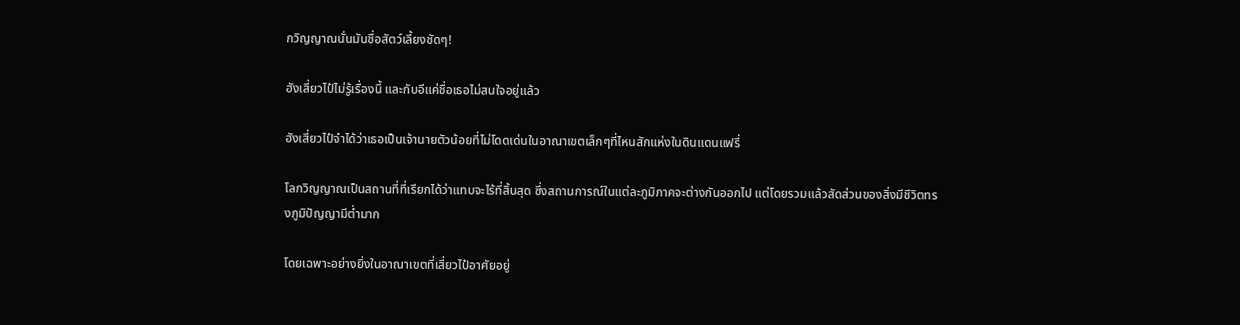กวิญญาณนั่นมันชื่อสัตว์เลี้ยงชัดๆ!

ฮังเสี่ยวไป๋ไม่รู้เรื่องนี้ และกับอีแค่ชื่อเธอไม่สนใจอยู่แล้ว

ฮังเสี่ยวไป๋จำได้ว่าเธอเป็นเจ้านายตัวน้อยที่ไม่โดดเด่นในอาณาเขตเล็กๆที่ไหนสักแห่งในดินแดนแฟรี่

โลกวิญญาณเป็นสถานที่ที่เรียกได้ว่าแทบจะไร้ที่สิ้นสุด ซึ่งสถานการณ์ในแต่ละภูมิภาคจะต่างกันออกไป แต่โดยรวมแล้วสัดส่วนของสิ่งมีชีวิตทรงภูมิปัญญามีต่ำมาก

โดยเฉพาะอย่างยิ่งในอาณาเขตที่เสี่ยวไป๋อาศัยอยู่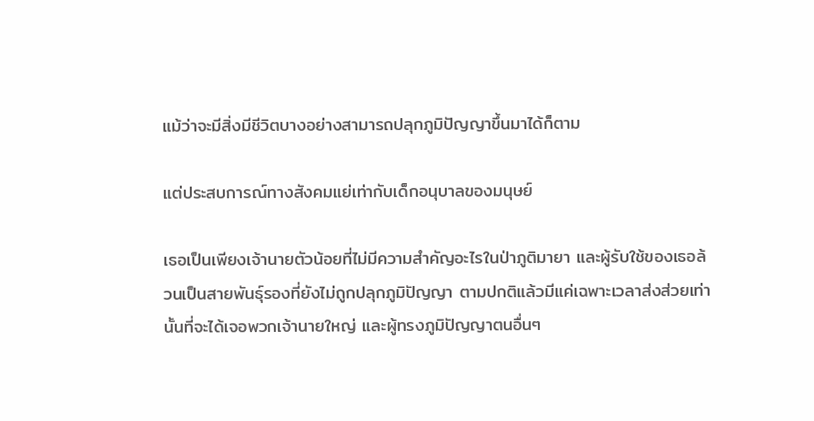แม้ว่าจะมีสิ่งมีชีวิตบางอย่างสามารถปลุกภูมิปัญญาขึ้นมาได้ก็ตาม

แต่ประสบการณ์ทางสังคมแย่เท่ากับเด็กอนุบาลของมนุษย์

เธอเป็นเพียงเจ้านายตัวน้อยที่ไม่มีความสำคัญอะไรในป่าภูติมายา และผู้รับใช้ของเธอล้วนเป็นสายพันธุ์รองที่ยังไม่ถูกปลุกภูมิปัญญา ตามปกติแล้วมีแค่เฉพาะเวลาส่งส่วยเท่านั้นที่จะได้เจอพวกเจ้านายใหญ่ และผู้ทรงภูมิปัญญาตนอื่นๆ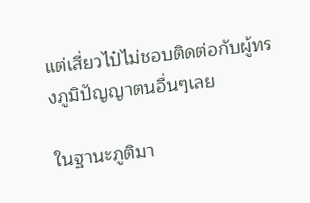แต่เสี่ยวไป๋ไม่ชอบติดต่อกับผู้ทรงภูมิปัญญาตนอื่นๆเลย

ในฐานะภูติมา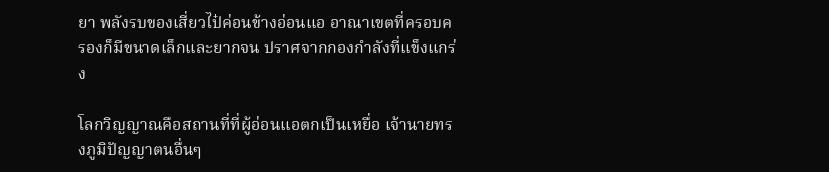ยา พลังรบของเสี่ยวไป๋ค่อนข้างอ่อนแอ อาณาเขตที่ครอบครองก็มีขนาดเล็กและยากจน ปราศจากกองกำลังที่แข็งแกร่ง

โลกวิญญาณคือสถานที่ที่ผู้อ่อนแอตกเป็นเหยื่อ เจ้านายทรงภูมิปัญญาตนอื่นๆ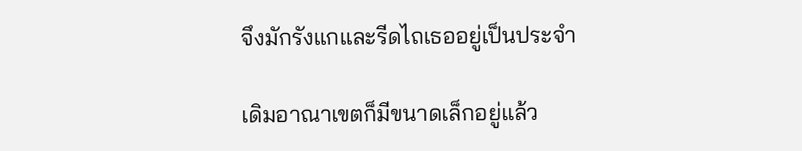จึงมักรังแกและรีดไถเธออยู่เป็นประจำ

เดิมอาณาเขตก็มีขนาดเล็กอยู่แล้ว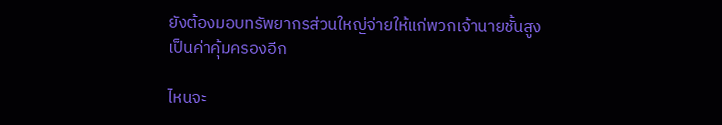ยังต้องมอบทรัพยากรส่วนใหญ่จ่ายให้แก่พวกเจ้านายชั้นสูงเป็นค่าคุ้มครองอีก

ไหนจะ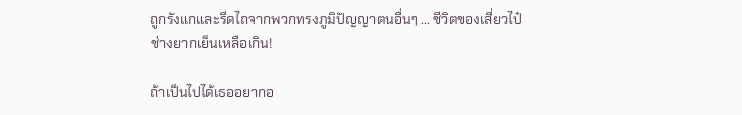ถูกรังแกและรีดไถจากพวกทรงภูมิปัญญาตนอื่นๆ ... ชีวิตของเสี่ยวไป๋ช่างยากเย็นเหลือเกิน!

ถ้าเป็นไปได้เธออยากอ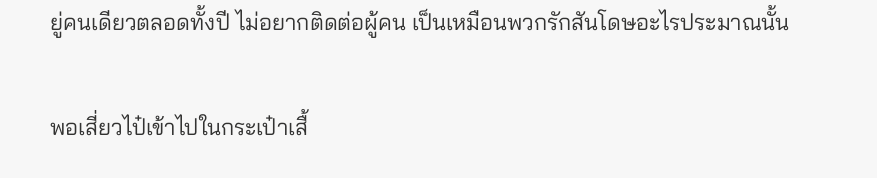ยู่คนเดียวตลอดทั้งปี ไม่อยากติดต่อผู้คน เป็นเหมือนพวกรักสันโดษอะไรประมาณนั้น

พอเสี่ยวไป๋เข้าไปในกระเป๋าเสื้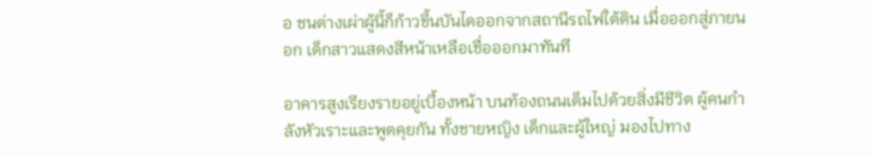อ ชนต่างเผ่าผู้นี้ก็ก้าวขึ้นบันไดออกจากสถานีรถไฟใต้ดิน เมื่อออกสู่ภายนอก เด็กสาวแสดงสีหน้าเหลือเชื่อออกมาทันที

อาคารสูงเรียงรายอยู่เบื้องหน้า บนท้องถนนเต็มไปด้วยสิ่งมีชีวิต ผู้คนกำลังหัวเราะและพูดคุยกัน ทั้งชายหญิง เด็กและผู้ใหญ่ มองไปทาง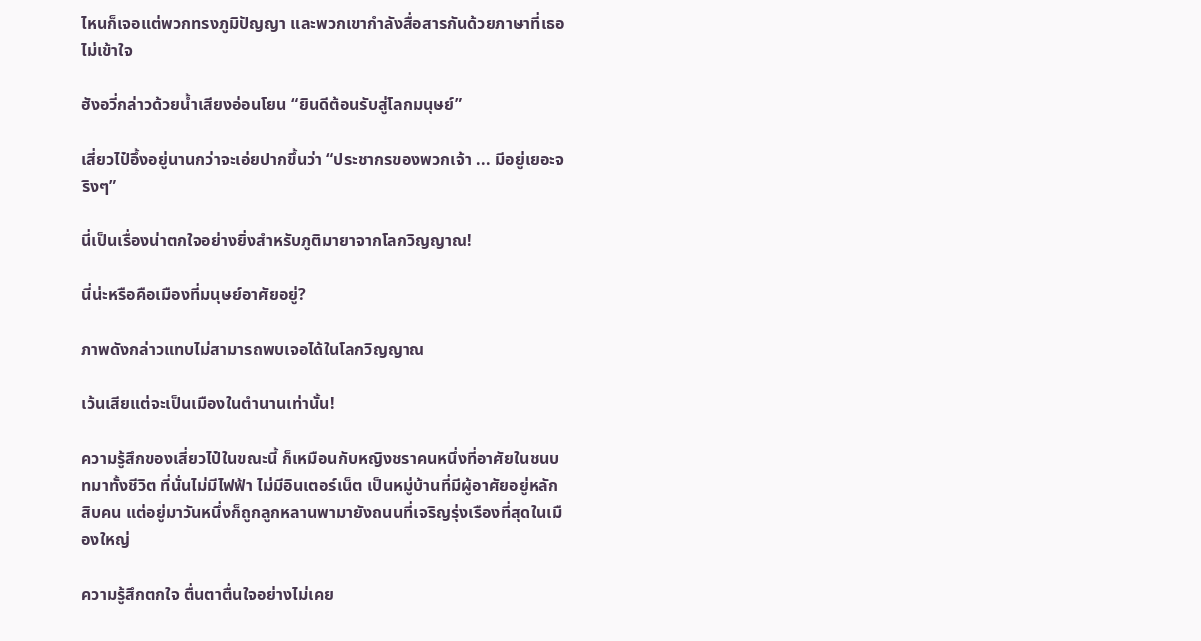ไหนก็เจอแต่พวกทรงภูมิปัญญา และพวกเขากำลังสื่อสารกันด้วยภาษาที่เธอไม่เข้าใจ

ฮังอวี่กล่าวด้วยน้ำเสียงอ่อนโยน “ยินดีต้อนรับสู่โลกมนุษย์”

เสี่ยวไป๋อึ้งอยู่นานกว่าจะเอ่ยปากขึ้นว่า “ประชากรของพวกเจ้า ... มีอยู่เยอะจริงๆ”

นี่เป็นเรื่องน่าตกใจอย่างยิ่งสำหรับภูติมายาจากโลกวิญญาณ!

นี่น่ะหรือคือเมืองที่มนุษย์อาศัยอยู่?

ภาพดังกล่าวแทบไม่สามารถพบเจอได้ในโลกวิญญาณ

เว้นเสียแต่จะเป็นเมืองในตำนานเท่านั้น!

ความรู้สึกของเสี่ยวไป๋ในขณะนี้ ก็เหมือนกับหญิงชราคนหนึ่งที่อาศัยในชนบทมาทั้งชีวิต ที่นั่นไม่มีไฟฟ้า ไม่มีอินเตอร์เน็ต เป็นหมู่บ้านที่มีผู้อาศัยอยู่หลักสิบคน แต่อยู่มาวันหนึ่งก็ถูกลูกหลานพามายังถนนที่เจริญรุ่งเรืองที่สุดในเมืองใหญ่

ความรู้สึกตกใจ ตื่นตาตื่นใจอย่างไม่เคย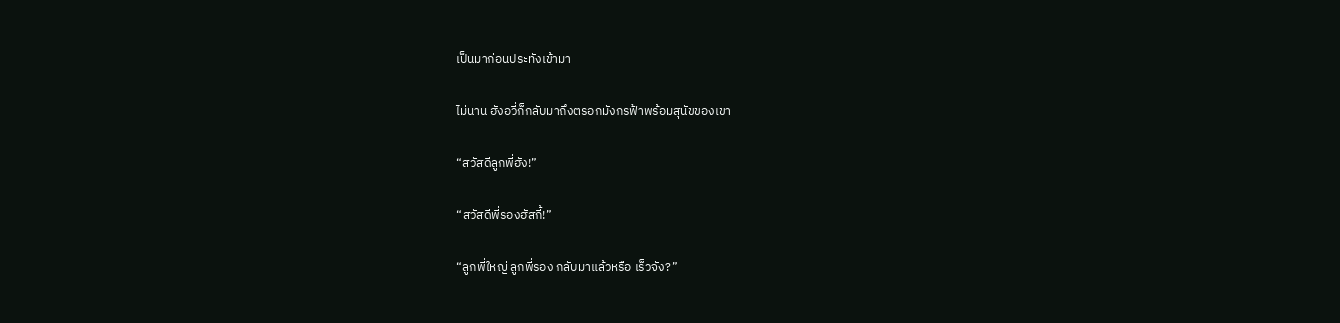เป็นมาก่อนประทังเข้ามา

ไม่นาน ฮังอวี่ก็กลับมาถึงตรอกมังกรฟ้าพร้อมสุนัขของเขา

“สวัสดีลูกพี่ฮัง!”

“สวัสดีพี่รองฮัสกี้!”

“ลูกพี่ใหญ่ ลูกพี่รอง กลับมาแล้วหรือ เร็วจัง?”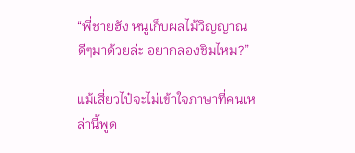“พี่ชายฮัง หนูเก็บผลไม้วิญญาณดีๆมาด้วยล่ะ อยากลองชิมไหม?”

แม้เสี่ยวไป๋จะไม่เข้าใจภาษาที่คนเหล่านี้พูด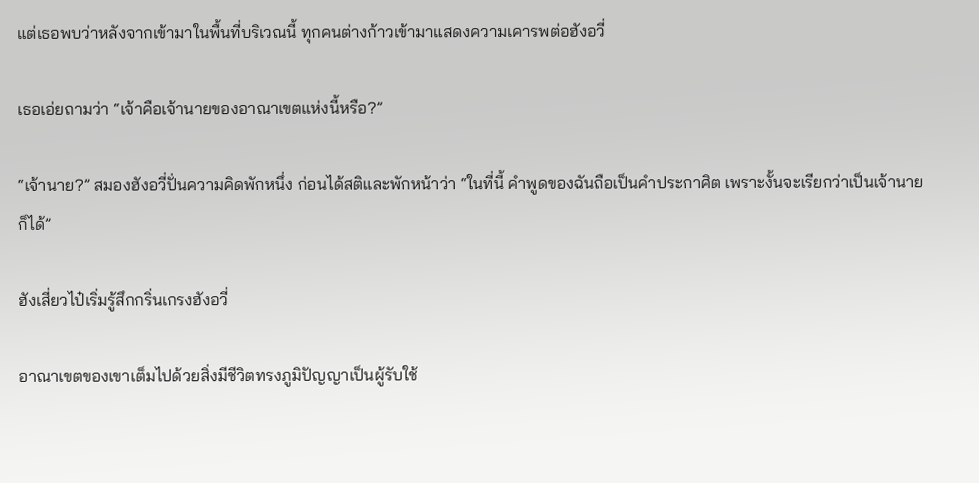แต่เธอพบว่าหลังจากเข้ามาในพื้นที่บริเวณนี้ ทุกคนต่างก้าวเข้ามาแสดงความเคารพต่อฮังอวี่

เธอเอ่ยถามว่า “เจ้าคือเจ้านายของอาณาเขตแห่งนี้หรือ?”

“เจ้านาย?” สมองฮังอวี่ปั่นความคิดพักหนึ่ง ก่อนได้สติและพักหน้าว่า “ในที่นี้ คำพูดของฉันถือเป็นคำประกาศิต เพราะงั้นจะเรียกว่าเป็นเจ้านายก็ได้”

ฮังเสี่ยวไป๋เริ่มรู้สึกกริ่นเกรงฮังอวี่

อาณาเขตของเขาเต็มไปด้วยสิ่งมีชีวิตทรงภูมิปัญญาเป็นผู้รับใช้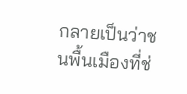กลายเป็นว่าชนพื้นเมืองที่ช่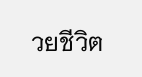วยชีวิต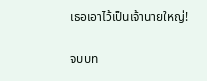เธอเอาไว้เป็นเจ้านายใหญ่!

จบบท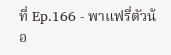ที่ Ep.166 - พาแฟรี่ตัวน้อ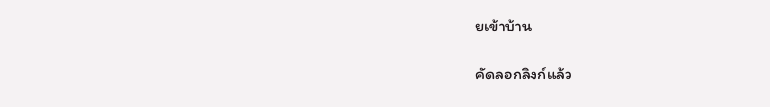ยเข้าบ้าน

คัดลอกลิงก์แล้ว